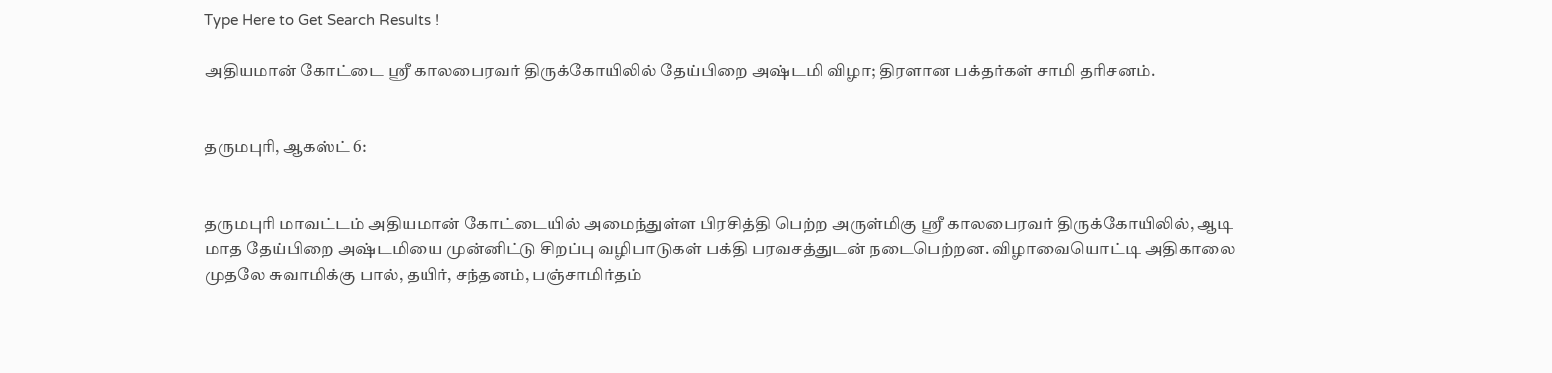Type Here to Get Search Results !

அதியமான் கோட்டை ஸ்ரீ காலபைரவர் திருக்கோயிலில் தேய்பிறை அஷ்டமி விழா; திரளான பக்தர்கள் சாமி தரிசனம்.


தருமபுரி, ஆகஸ்ட் 6:


தருமபுரி மாவட்டம் அதியமான் கோட்டையில் அமைந்துள்ள பிரசித்தி பெற்ற அருள்மிகு ஸ்ரீ காலபைரவர் திருக்கோயிலில், ஆடி மாத தேய்பிறை அஷ்டமியை முன்னிட்டு சிறப்பு வழிபாடுகள் பக்தி பரவசத்துடன் நடைபெற்றன. விழாவையொட்டி அதிகாலை முதலே சுவாமிக்கு பால், தயிர், சந்தனம், பஞ்சாமிர்தம்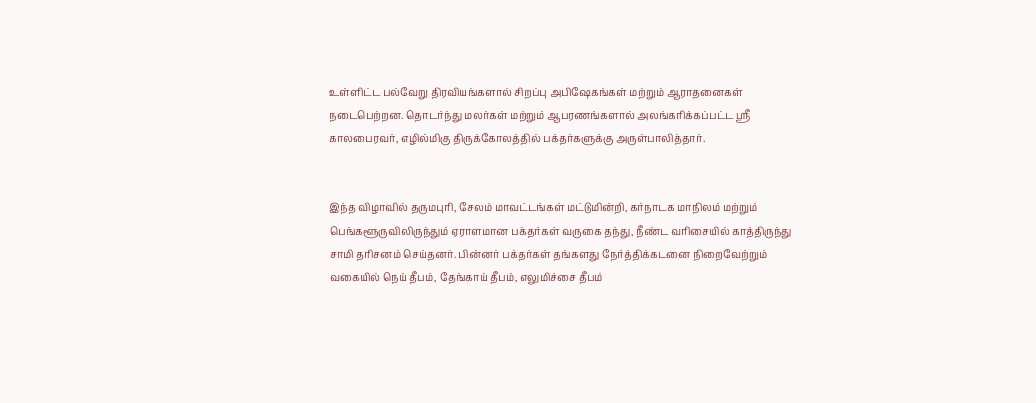உள்ளிட்ட பல்வேறு திரவியங்களால் சிறப்பு அபிஷேகங்கள் மற்றும் ஆராதனைகள் நடைபெற்றன. தொடர்ந்து மலர்கள் மற்றும் ஆபரணங்களால் அலங்கரிக்கப்பட்ட ஸ்ரீ காலபைரவர், எழில்மிகு திருக்கோலத்தில் பக்தர்களுக்கு அருள்பாலித்தார்.


இந்த விழாவில் தருமபுரி, சேலம் மாவட்டங்கள் மட்டுமின்றி, கர்நாடக மாநிலம் மற்றும் பெங்களூருவிலிருந்தும் ஏராளமான பக்தர்கள் வருகை தந்து, நீண்ட வரிசையில் காத்திருந்து சாமி தரிசனம் செய்தனர். பின்னர் பக்தர்கள் தங்களது நேர்த்திக்கடனை நிறைவேற்றும் வகையில் நெய் தீபம், தேங்காய் தீபம், எலுமிச்சை தீபம்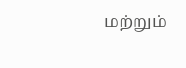மற்றும்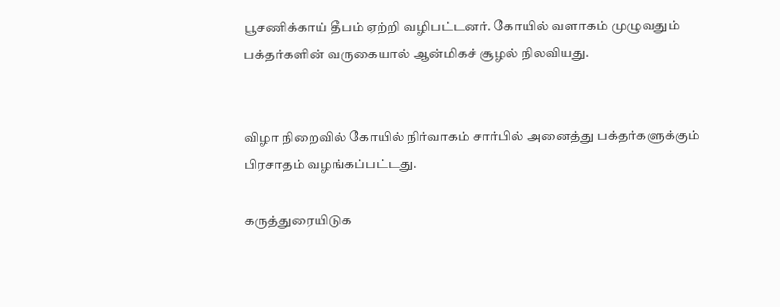பூசணிக்காய் தீபம் ஏற்றி வழிபட்டனர். கோயில் வளாகம் முழுவதும் பக்தர்களின் வருகையால் ஆன்மிகச் சூழல் நிலவியது.


விழா நிறைவில் கோயில் நிர்வாகம் சார்பில் அனைத்து பக்தர்களுக்கும் பிரசாதம் வழங்கப்பட்டது.

கருத்துரையிடுக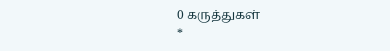0 கருத்துகள்
*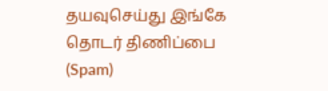தயவுசெய்து இங்கே தொடர் திணிப்பை (Spam)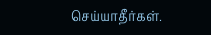செய்யாதீர்கள்.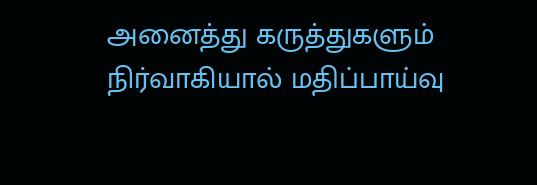அனைத்து கருத்துகளும் நிர்வாகியால் மதிப்பாய்வு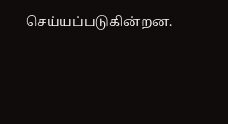செய்யப்படுகின்றன.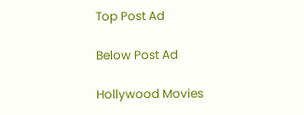Top Post Ad

Below Post Ad

Hollywood Movies